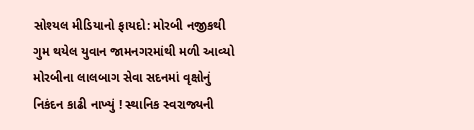સોશ્યલ મીડિયાનો ફાયદો: મોરબી નજીકથી ગુમ થયેલ યુવાન જામનગરમાંથી મળી આવ્યો મોરબીના લાલબાગ સેવા સદનમાં વૃક્ષોનું નિકંદન કાઢી નાખ્યું ! સ્થાનિક સ્વરાજ્યની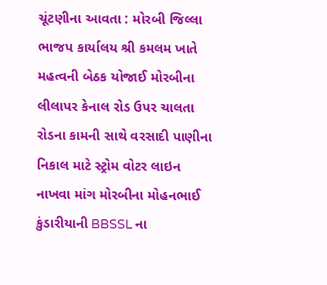ચૂંટણીના આવતા : મોરબી જિલ્લા ભાજપ કાર્યાલય શ્રી કમલમ ખાતે મહત્વની બેઠક યોજાઈ મોરબીના લીલાપર કેનાલ રોડ ઉપર ચાલતા રોડના કામની સાથે વરસાદી પાણીના નિકાલ માટે સ્ટ્રોમ વોટર લાઇન નાખવા માંગ મોરબીના મોહનભાઈ કુંડારીયાની BBSSL ના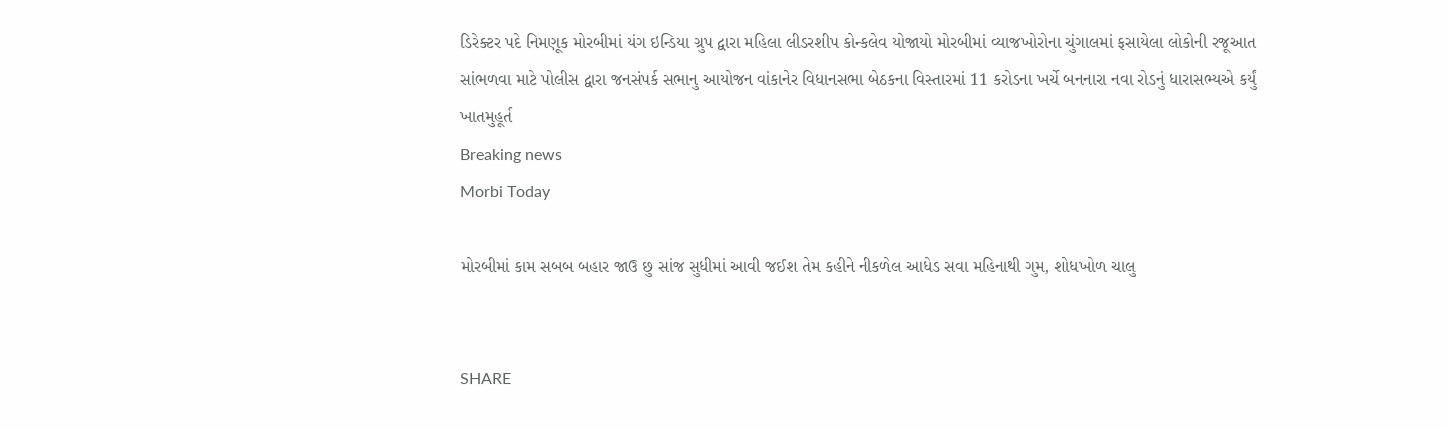ડિરેક્ટર પદે નિમણૂક મોરબીમાં યંગ ઇન્ડિયા ગ્રુપ દ્વારા મહિલા લીડરશીપ કોન્કલેવ યોજાયો મોરબીમાં વ્યાજખોરોના ચુંગાલમાં ફસાયેલા લોકોની રજૂઆત સાંભળવા માટે પોલીસ દ્વારા જનસંપર્ક સભાનુ આયોજન વાંકાનેર વિધાનસભા બેઠકના વિસ્તારમાં 11 કરોડના ખર્ચે બનનારા નવા રોડનું ધારાસભ્યએ કર્યું ખાતમુહૂર્ત
Breaking news
Morbi Today

મોરબીમાં કામ સબબ બહાર જાઉ છુ સાંજ સુધીમાં આવી જઈશ તેમ કહીને નીકળેલ આધેડ સવા મહિનાથી ગુમ, શોધખોળ ચાલુ


SHARE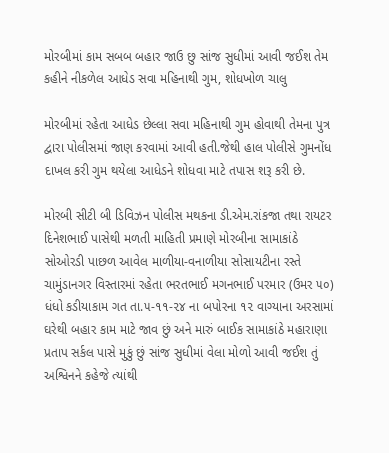મોરબીમાં કામ સબબ બહાર જાઉ છુ સાંજ સુધીમાં આવી જઈશ તેમ કહીને નીકળેલ આધેડ સવા મહિનાથી ગુમ, શોધખોળ ચાલુ

મોરબીમાં રહેતા આધેડ છેલ્લા સવા મહિનાથી ગુમ હોવાથી તેમના પુત્ર દ્વારા પોલીસમાં જાણ કરવામાં આવી હતી.જેથી હાલ પોલીસે ગુમનોંધ દાખલ કરી ગુમ થયેલા આધેડને શોધવા માટે તપાસ શરૂ કરી છે.

મોરબી સીટી બી ડિવિઝન પોલીસ મથકના ડી.એમ.રાંકજા તથા રાયટર દિનેશભાઈ પાસેથી મળતી માહિતી પ્રમાણે મોરબીના સામાકાંઠે સોઓરડી પાછળ આવેલ માળીયા-વનાળીયા સોસાયટીના રસ્તે ચામુંડાનગર વિસ્તારમાં રહેતા ભરતભાઈ મગનભાઈ પરમાર (ઉમર ૫૦) ધંધો કડીયાકામ ગત તા.૫-૧૧-૨૪ ના બપોરના ૧૨ વાગ્યાના અરસામાં ઘરેથી બહાર કામ માટે જાવ છું અને મારું બાઈક સામાકાંઠે મહારાણા પ્રતાપ સર્કલ પાસે મુકું છું સાંજ સુધીમાં વેલા મોળો આવી જઈશ તું અશ્વિનને કહેજે ત્યાંથી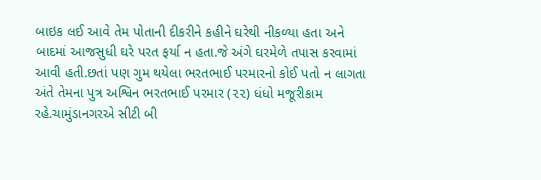બાઇક લઈ આવે તેમ પોતાની દીકરીને કહીને ઘરેથી નીકળ્યા હતા અને બાદમાં આજસુધી ઘરે પરત ફર્યા ન હતા.જે અંગે ઘરમેળે તપાસ કરવામાં આવી હતી.છતાં પણ ગુમ થયેલા ભરતભાઈ પરમારનો કોઈ પતો ન લાગતા અંતે તેમના પુત્ર અશ્વિન ભરતભાઈ પરમાર (૨૨) ધંધો મજૂરીકામ રહે.ચામુંડાનગરએ સીટી બી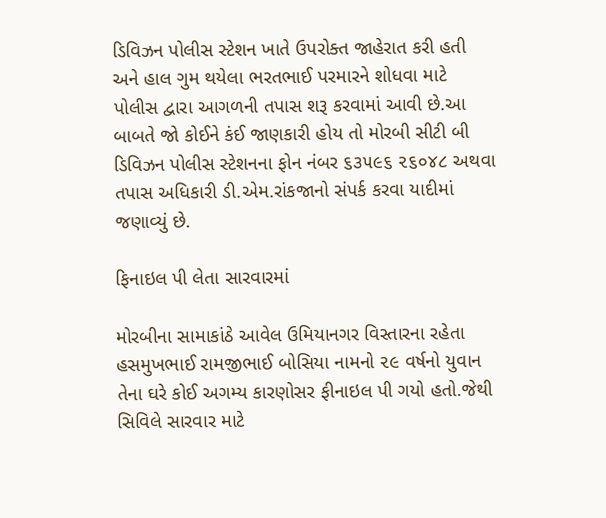ડિવિઝન પોલીસ સ્ટેશન ખાતે ઉપરોક્ત જાહેરાત કરી હતી અને હાલ ગુમ થયેલા ભરતભાઈ પરમારને શોધવા માટે પોલીસ દ્વારા આગળની તપાસ શરૂ કરવામાં આવી છે.આ બાબતે જો કોઈને કંઈ જાણકારી હોય તો મોરબી સીટી બી ડિવિઝન પોલીસ સ્ટેશનના ફોન નંબર ૬૩૫૯૬ ૨૬૦૪૮ અથવા તપાસ અધિકારી ડી.એમ.રાંકજાનો સંપર્ક કરવા યાદીમાં જણાવ્યું છે.

ફિનાઇલ પી લેતા સારવારમાં

મોરબીના સામાકાંઠે આવેલ ઉમિયાનગર વિસ્તારના રહેતા હસમુખભાઈ રામજીભાઈ બોસિયા નામનો ૨૯ વર્ષનો યુવાન તેના ઘરે કોઈ અગમ્ય કારણોસર ફીનાઇલ પી ગયો હતો.જેથી સિવિલે સારવાર માટે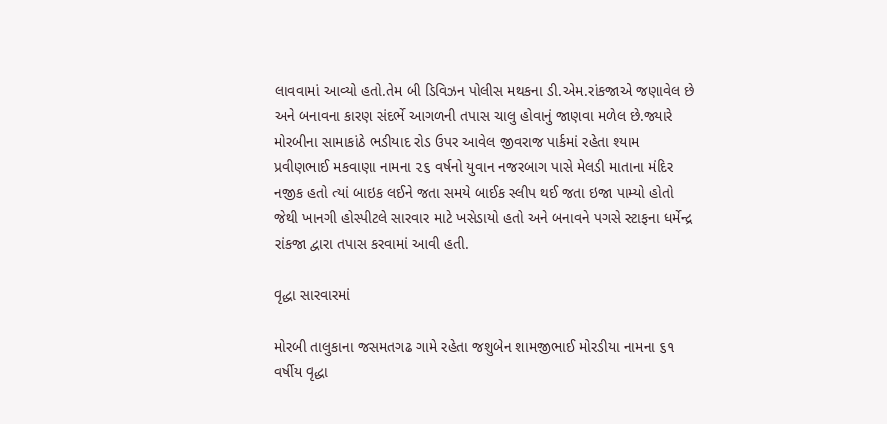લાવવામાં આવ્યો હતો.તેમ બી ડિવિઝન પોલીસ મથકના ડી.એમ.રાંકજાએ જણાવેલ છે અને બનાવના કારણ સંદર્ભે આગળની તપાસ ચાલુ હોવાનું જાણવા મળેલ છે.જ્યારે મોરબીના સામાકાંઠે ભડીયાદ રોડ ઉપર આવેલ જીવરાજ પાર્કમાં રહેતા શ્યામ પ્રવીણભાઈ મકવાણા નામના ૨૬ વર્ષનો યુવાન નજરબાગ પાસે મેલડી માતાના મંદિર નજીક હતો ત્યાં બાઇક લઈને જતા સમયે બાઈક સ્લીપ થઈ જતા ઇજા પામ્યો હોતો જેથી ખાનગી હોસ્પીટલે સારવાર માટે ખસેડાયો હતો અને બનાવને પગસે સ્ટાફના ધર્મેન્દ્ર રાંકજા દ્વારા તપાસ કરવામાં આવી હતી.

વૃદ્ધા સારવારમાં

મોરબી તાલુકાના જસમતગઢ ગામે રહેતા જશુબેન શામજીભાઈ મોરડીયા નામના ૬૧ વર્ષીય વૃદ્ધા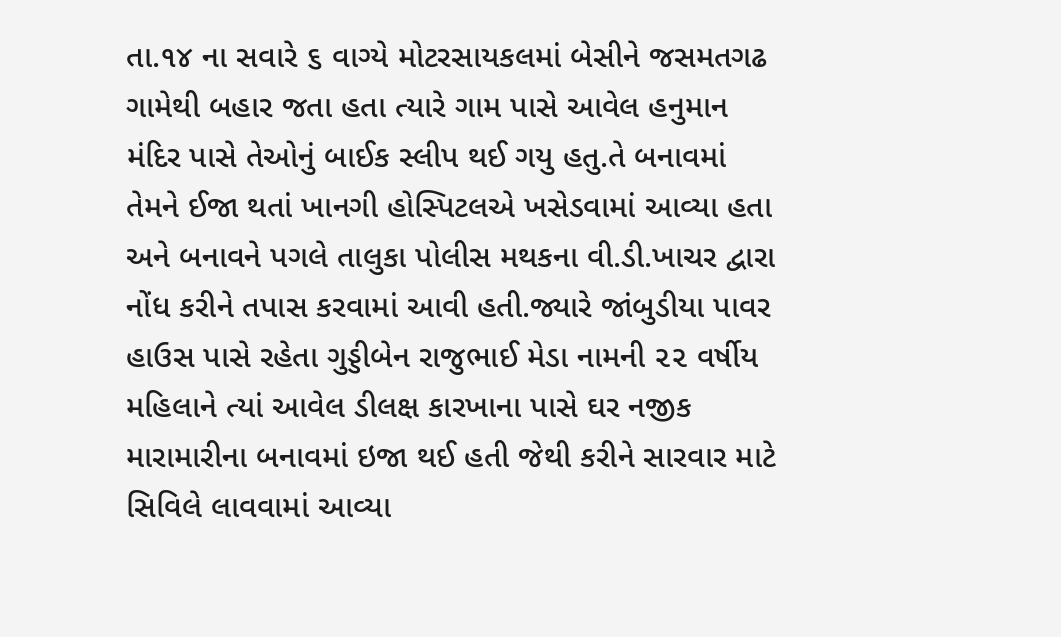તા.૧૪ ના સવારે ૬ વાગ્યે મોટરસાયકલમાં બેસીને જસમતગઢ ગામેથી બહાર જતા હતા ત્યારે ગામ પાસે આવેલ હનુમાન મંદિર પાસે તેઓનું બાઈક સ્લીપ થઈ ગયુ હતુ.તે બનાવમાં તેમને ઈજા થતાં ખાનગી હોસ્પિટલએ ખસેડવામાં આવ્યા હતા અને બનાવને પગલે તાલુકા પોલીસ મથકના વી.ડી.ખાચર દ્વારા નોંધ કરીને તપાસ કરવામાં આવી હતી.જ્યારે જાંબુડીયા પાવર હાઉસ પાસે રહેતા ગુડ્ડીબેન રાજુભાઈ મેડા નામની ૨૨ વર્ષીય મહિલાને ત્યાં આવેલ ડીલક્ષ કારખાના પાસે ઘર નજીક મારામારીના બનાવમાં ઇજા થઈ હતી જેથી કરીને સારવાર માટે સિવિલે લાવવામાં આવ્યા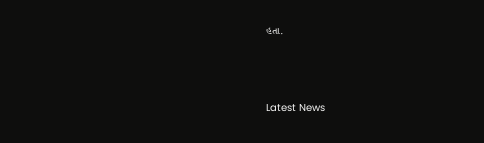હતા.






Latest News